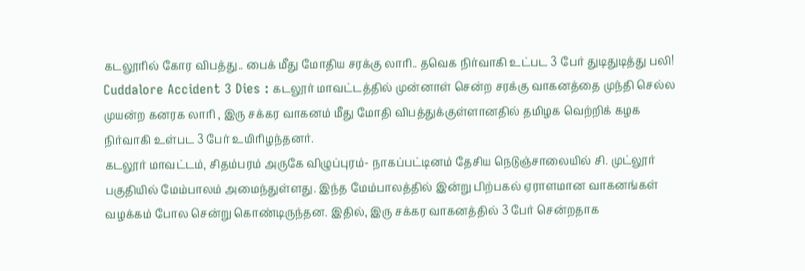கடலூரில் கோர விபத்து.. பைக் மீது மோதிய சரக்கு லாரி.. தவெக நிர்வாகி உட்பட 3 பேர் துடிதுடித்து பலி!
Cuddalore Accident 3 Dies : கடலூர் மாவட்டத்தில் முன்னாள் சென்ற சரக்கு வாகனத்தை முந்தி செல்ல முயன்ற கனரக லாரி , இரு சக்கர வாகனம் மீது மோதி விபத்துக்குள்ளானதில் தமிழக வெற்றிக் கழக நிர்வாகி உள்பட 3 பேர் உயிரிழந்தனர்.
கடலூர் மாவட்டம், சிதம்பரம் அருகே விழுப்புரம்- நாகப்பட்டினம் தேசிய நெடுஞ்சாலையில் சி. முட்லூர் பகுதியில் மேம்பாலம் அமைந்துள்ளது. இந்த மேம்பாலத்தில் இன்று பிற்பகல் ஏராளமான வாகனங்கள் வழக்கம் போல சென்று கொண்டிருந்தன. இதில், இரு சக்கர வாகனத்தில் 3 பேர் சென்றதாக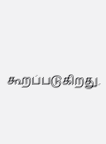கூறப்படுகிறது.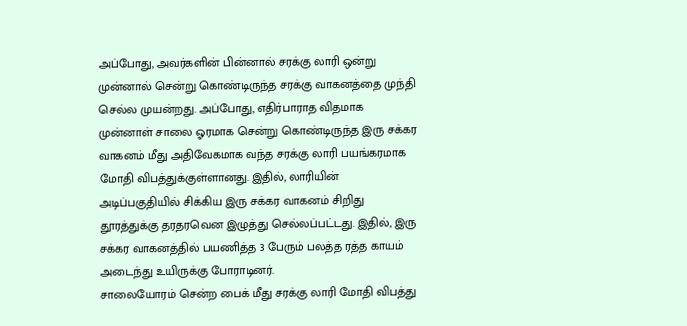அப்போது, அவர்களின் பின்னால் சரக்கு லாரி ஒன்று முன்னால் சென்று கொண்டிருந்த சரக்கு வாகனத்தை முந்தி செல்ல முயன்றது. அப்போது, எதிர்பாராத விதமாக முன்னாள் சாலை ஓரமாக சென்று கொண்டிருந்த இரு சக்கர வாகனம் மீது அதிவேகமாக வந்த சரக்கு லாரி பயங்கரமாக மோதி விபத்துக்குள்ளானது. இதில், லாரியின் அடிப்பகுதியில் சிக்கிய இரு சக்கர வாகனம் சிறிது தூரத்துக்கு தரதரவென இழுத்து செல்லப்பட்டது. இதில், இரு சக்கர வாகனத்தில் பயணித்த 3 பேரும் பலத்த ரத்த காயம் அடைந்து உயிருக்கு போராடினர்.
சாலையோரம் சென்ற பைக் மீது சரக்கு லாரி மோதி விபத்து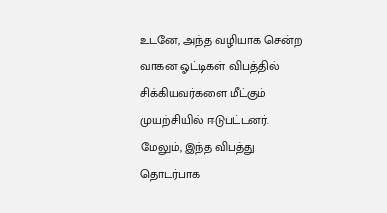உடனே, அந்த வழியாக சென்ற வாகன ஓட்டிகள் விபத்தில் சிக்கியவர்களை மீட்கும் முயற்சியில் ஈடுபட்டனர். மேலும், இந்த விபத்து தொடர்பாக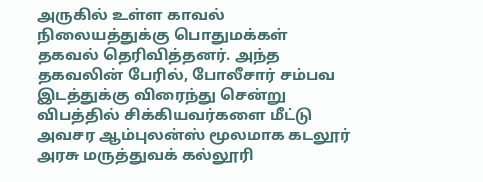அருகில் உள்ள காவல் நிலையத்துக்கு பொதுமக்கள் தகவல் தெரிவித்தனர். அந்த தகவலின் பேரில், போலீசார் சம்பவ இடத்துக்கு விரைந்து சென்று விபத்தில் சிக்கியவர்களை மீட்டு அவசர ஆம்புலன்ஸ் மூலமாக கடலூர் அரசு மருத்துவக் கல்லூரி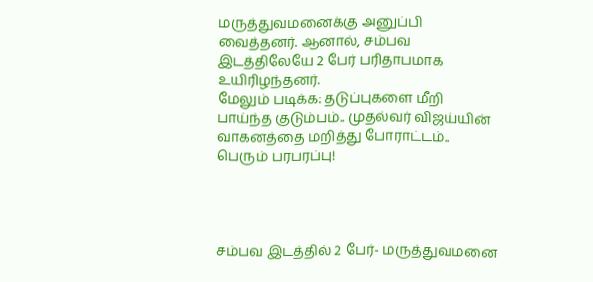மருத்துவமனைக்கு அனுப்பி வைத்தனர். ஆனால், சம்பவ இடத்திலேயே 2 பேர் பரிதாபமாக உயிரிழந்தனர்.
மேலும் படிக்க: தடுப்புகளை மீறி பாய்ந்த குடும்பம்.. முதல்வர் விஜய்யின் வாகனத்தை மறித்து போராட்டம்.. பெரும் பரபரப்பு!




சம்பவ இடத்தில் 2 பேர்- மருத்துவமனை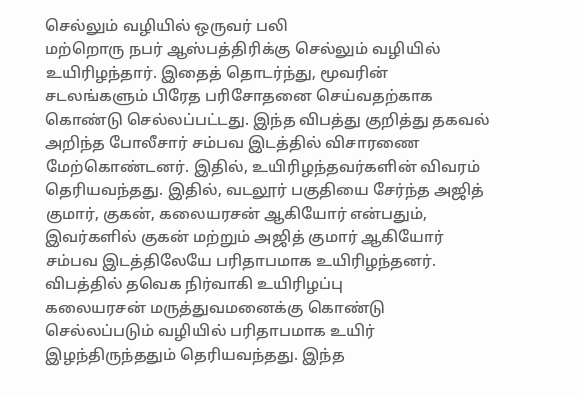செல்லும் வழியில் ஒருவர் பலி
மற்றொரு நபர் ஆஸ்பத்திரிக்கு செல்லும் வழியில் உயிரிழந்தார். இதைத் தொடர்ந்து, மூவரின் சடலங்களும் பிரேத பரிசோதனை செய்வதற்காக கொண்டு செல்லப்பட்டது. இந்த விபத்து குறித்து தகவல் அறிந்த போலீசார் சம்பவ இடத்தில் விசாரணை மேற்கொண்டனர். இதில், உயிரிழந்தவர்களின் விவரம் தெரியவந்தது. இதில், வடலூர் பகுதியை சேர்ந்த அஜித் குமார், குகன், கலையரசன் ஆகியோர் என்பதும், இவர்களில் குகன் மற்றும் அஜித் குமார் ஆகியோர் சம்பவ இடத்திலேயே பரிதாபமாக உயிரிழந்தனர்.
விபத்தில் தவெக நிர்வாகி உயிரிழப்பு
கலையரசன் மருத்துவமனைக்கு கொண்டு செல்லப்படும் வழியில் பரிதாபமாக உயிர் இழந்திருந்ததும் தெரியவந்தது. இந்த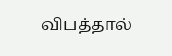விபத்தால்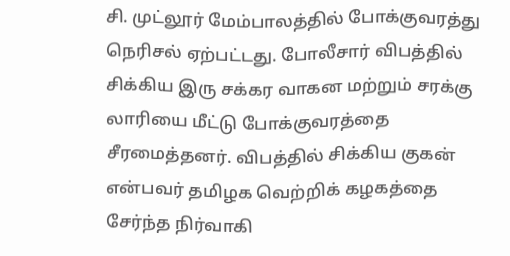சி. முட்லூர் மேம்பாலத்தில் போக்குவரத்து நெரிசல் ஏற்பட்டது. போலீசார் விபத்தில் சிக்கிய இரு சக்கர வாகன மற்றும் சரக்கு லாரியை மீட்டு போக்குவரத்தை சீரமைத்தனர். விபத்தில் சிக்கிய குகன் என்பவர் தமிழக வெற்றிக் கழகத்தை சேர்ந்த நிர்வாகி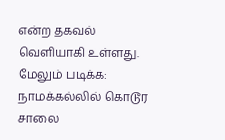என்ற தகவல் வெளியாகி உள்ளது.
மேலும் படிக்க: நாமக்கல்லில் கொடூர சாலை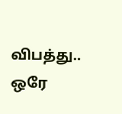விபத்து.. ஒரே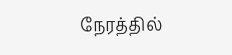நேரத்தில்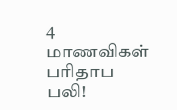4 மாணவிகள் பரிதாப பலி!